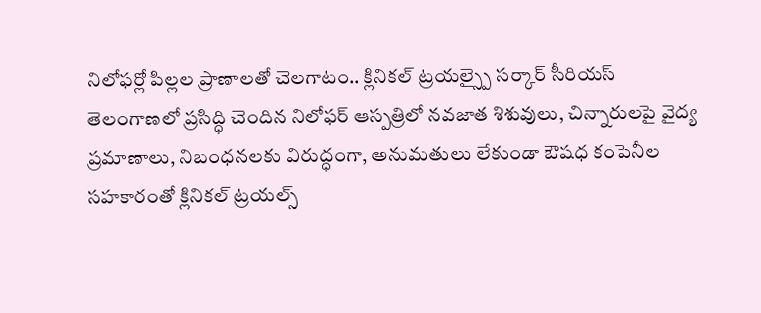నిలోఫర్లో పిల్లల ప్రాణాలతో చెలగాటం.. క్లినికల్ ట్రయల్స్పై సర్కార్ సీరియస్
తెలంగాణలో ప్రసిద్ధి చెందిన నిలోఫర్ ఆస్పత్రిలో నవజాత శిశువులు, చిన్నారులపై వైద్య ప్రమాణాలు, నిబంధనలకు విరుద్ధంగా, అనుమతులు లేకుండా ఔషధ కంపెనీల సహకారంతో క్లినికల్ ట్రయల్స్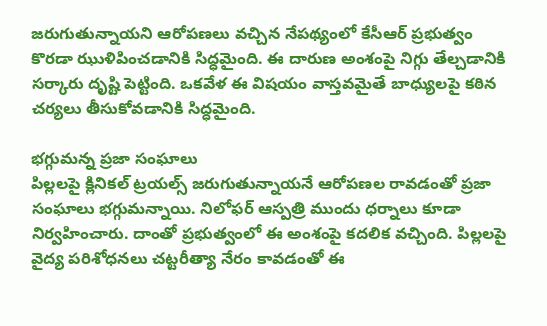జరుగుతున్నాయని ఆరోపణలు వచ్చిన నేపథ్యంలో కేసీఆర్ ప్రభుత్వం కొరడా ఝుళిపించడానికి సిద్ధమైంది. ఈ దారుణ అంశంపై నిగ్గు తేల్చడానికి సర్కారు దృష్టి పెట్టింది. ఒకవేళ ఈ విషయం వాస్తవమైతే బాధ్యులపై కఠిన చర్యలు తీసుకోవడానికి సిద్ధమైంది.

భగ్గుమన్న ప్రజా సంఘాలు
పిల్లలపై క్లినికల్ ట్రయల్స్ జరుగుతున్నాయనే ఆరోపణల రావడంతో ప్రజా సంఘాలు భగ్గుమన్నాయి. నిలోఫర్ ఆస్పత్రి ముందు ధర్నాలు కూడా నిర్వహించారు. దాంతో ప్రభుత్వంలో ఈ అంశంపై కదలిక వచ్చింది. పిల్లలపై వైద్య పరిశోధనలు చట్టరీత్యా నేరం కావడంతో ఈ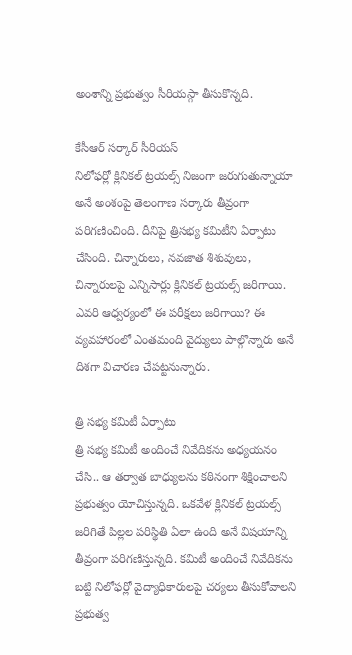అంశాన్ని ప్రభుత్వం సీరియస్గా తీసుకొన్నది.

కేసీఆర్ సర్కార్ సీరియస్
నిలోఫర్లో క్లినికల్ ట్రయల్స్ నిజంగా జరుగుతున్నాయా అనే అంశంపై తెలంగాణ సర్కారు తీవ్రంగా పరిగణించింది. దీనిపై త్రిసభ్య కమిటీని ఏర్పాటు చేసింది. చిన్నారులు, నవజాత శిశువులు, చిన్నారులపై ఎన్నిసార్లు క్లినికల్ ట్రయల్స్ జరిగాయి. ఎవరి ఆధ్వర్యంలో ఈ పరీక్షలు జరిగాయి? ఈ వ్యవహారంలో ఎంతమంది వైద్యులు పాల్గొన్నారు అనే దిశగా విచారణ చేపట్టనున్నారు.

త్రి సభ్య కమిటీ ఏర్పాటు
త్రి సభ్య కమిటీ అందించే నివేదికను అధ్యయనం చేసి.. ఆ తర్వాత బాధ్యులను కఠినంగా శిక్షించాలని ప్రభుత్వం యోచిస్తున్నది. ఒకవేళ క్లినికల్ ట్రయల్స్ జరిగితే పిల్లల పరిస్థితి ఏలా ఉంది అనే విషయాన్ని తీవ్రంగా పరిగణిస్తున్నది. కమిటీ అందించే నివేదికను బట్టి నిలోఫర్లో వైద్యాధికారులపై చర్యలు తీసుకోవాలని ప్రభుత్వ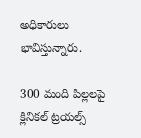అధికారులు భావిస్తున్నారు.

300 మంది పిల్లలపై క్లినికల్ ట్రయల్స్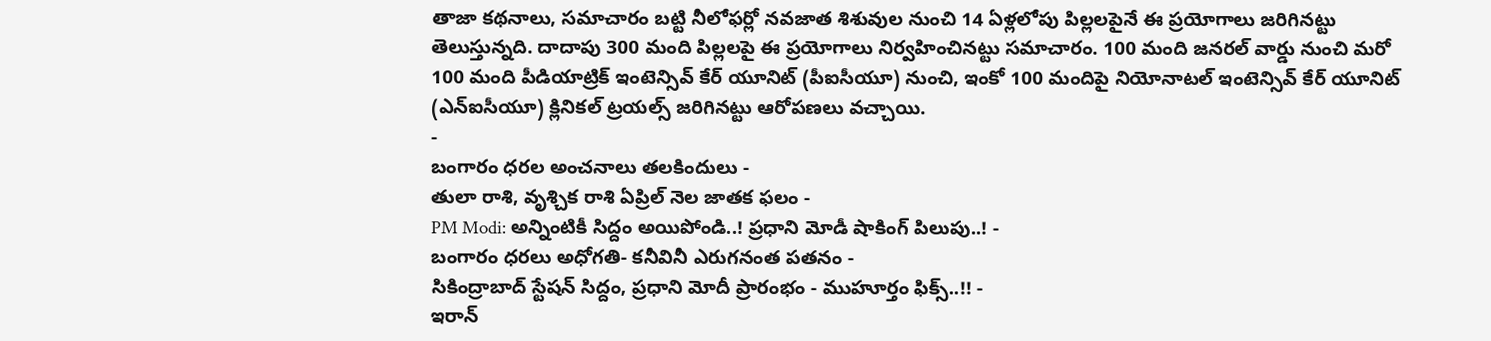తాజా కథనాలు, సమాచారం బట్టి నీలోఫర్లో నవజాత శిశువుల నుంచి 14 ఏళ్లలోపు పిల్లలపైనే ఈ ప్రయోగాలు జరిగినట్టు తెలుస్తున్నది. దాదాపు 300 మంది పిల్లలపై ఈ ప్రయోగాలు నిర్వహించినట్టు సమాచారం. 100 మంది జనరల్ వార్డు నుంచి మరో 100 మంది పీడియాట్రిక్ ఇంటెన్సివ్ కేర్ యూనిట్ (పీఐసీయూ) నుంచి, ఇంకో 100 మందిపై నియోనాటల్ ఇంటెన్సివ్ కేర్ యూనిట్ (ఎన్ఐసీయూ) క్లినికల్ ట్రయల్స్ జరిగినట్టు ఆరోపణలు వచ్చాయి.
-
బంగారం ధరల అంచనాలు తలకిందులు -
తులా రాశి, వృశ్చిక రాశి ఏప్రిల్ నెల జాతక ఫలం -
PM Modi: అన్నింటికీ సిద్దం అయిపోండి..! ప్రధాని మోడీ షాకింగ్ పిలుపు..! -
బంగారం ధరలు అధోగతి- కనీవినీ ఎరుగనంత పతనం -
సికింద్రాబాద్ స్టేషన్ సిద్దం, ప్రధాని మోదీ ప్రారంభం - ముహూర్తం ఫిక్స్..!! -
ఇరాన్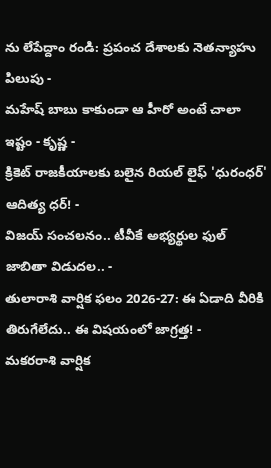ను లేపేద్దాం రండి: ప్రపంచ దేశాలకు నెతన్యాహు పిలుపు -
మహేష్ బాబు కాకుండా ఆ హీరో అంటే చాలా ఇష్టం - కృష్ణ -
క్రికెట్ రాజకీయాలకు బలైన రియల్ లైఫ్ 'ధురంధర్' ఆదిత్య ధర్! -
విజయ్ సంచలనం.. టీవీకే అభ్యర్థుల ఫుల్ జాబితా విడుదల.. -
తులారాశి వార్షిక ఫలం 2026-27: ఈ ఏడాది వీరికి తిరుగేలేదు.. ఈ విషయంలో జాగ్రత్త! -
మకరరాశి వార్షిక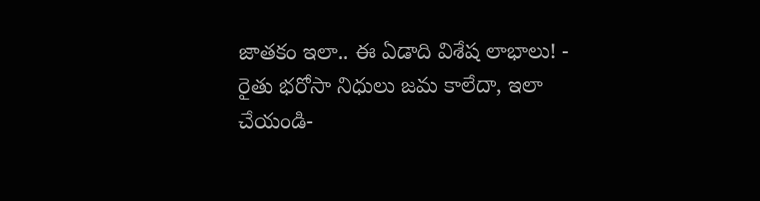జాతకం ఇలా.. ఈ ఏడాది విశేష లాభాలు! -
రైతు భరోసా నిధులు జమ కాలేదా, ఇలా చేయండి-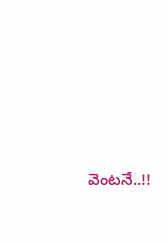వెంటనే..!!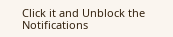Click it and Unblock the Notifications